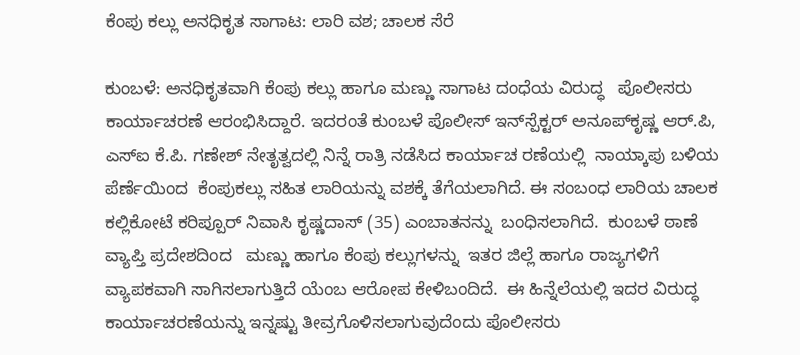ಕೆಂಪು ಕಲ್ಲು ಅನಧಿಕೃತ ಸಾಗಾಟ: ಲಾರಿ ವಶ; ಚಾಲಕ ಸೆರೆ

ಕುಂಬಳೆ: ಅನಧಿಕೃತವಾಗಿ ಕೆಂಪು ಕಲ್ಲು ಹಾಗೂ ಮಣ್ಣು ಸಾಗಾಟ ದಂಧೆಯ ವಿರುದ್ಧ   ಪೊಲೀಸರು  ಕಾರ್ಯಾಚರಣೆ ಆರಂಭಿಸಿದ್ದಾರೆ. ಇದರಂತೆ ಕುಂಬಳೆ ಪೊಲೀಸ್ ಇನ್‌ಸ್ಪೆಕ್ಟರ್ ಅನೂಪ್‌ಕೃಷ್ಣ ಆರ್.ಪಿ, ಎಸ್‌ಐ ಕೆ.ಪಿ. ಗಣೇಶ್ ನೇತೃತ್ವದಲ್ಲಿ ನಿನ್ನೆ ರಾತ್ರಿ ನಡೆಸಿದ ಕಾರ್ಯಾಚ ರಣೆಯಲ್ಲಿ  ನಾಯ್ಕಾಪು ಬಳಿಯ ಪೆರ್ಣೆಯಿಂದ  ಕೆಂಪುಕಲ್ಲು ಸಹಿತ ಲಾರಿಯನ್ನು ವಶಕ್ಕೆ ತೆಗೆಯಲಾಗಿದೆ. ಈ ಸಂಬಂಧ ಲಾರಿಯ ಚಾಲಕ  ಕಲ್ಲಿಕೋಟೆ ಕರಿಪ್ಪೂರ್ ನಿವಾಸಿ ಕೃಷ್ಣದಾಸ್ (35) ಎಂಬಾತನನ್ನು  ಬಂಧಿಸಲಾಗಿದೆ.  ಕುಂಬಳೆ ಠಾಣೆ ವ್ಯಾಪ್ತಿ ಪ್ರದೇಶದಿಂದ   ಮಣ್ಣು ಹಾಗೂ ಕೆಂಪು ಕಲ್ಲುಗಳನ್ನು  ಇತರ ಜಿಲ್ಲೆ ಹಾಗೂ ರಾಜ್ಯಗಳಿಗೆ  ವ್ಯಾಪಕವಾಗಿ ಸಾಗಿಸಲಾಗುತ್ತಿದೆ ಯೆಂಬ ಆರೋಪ ಕೇಳಿಬಂದಿದೆ.  ಈ ಹಿನ್ನೆಲೆಯಲ್ಲಿ ಇದರ ವಿರುದ್ಧ ಕಾರ್ಯಾಚರಣೆಯನ್ನು ಇನ್ನಷ್ಟು ತೀವ್ರಗೊಳಿಸಲಾಗುವುದೆಂದು ಪೊಲೀಸರು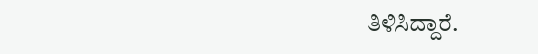ತಿಳಿಸಿದ್ದಾರೆ.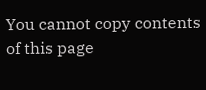You cannot copy contents of this page